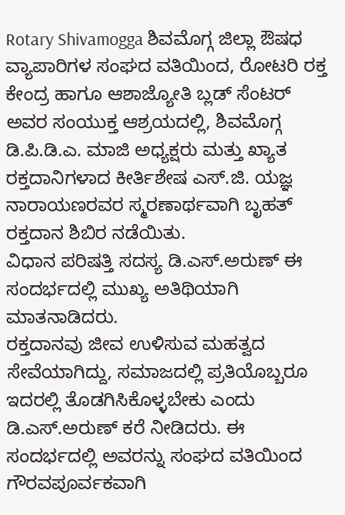Rotary Shivamogga ಶಿವಮೊಗ್ಗ ಜಿಲ್ಲಾ ಔಷಧ ವ್ಯಾಪಾರಿಗಳ ಸಂಘದ ವತಿಯಿಂದ, ರೋಟರಿ ರಕ್ತ ಕೇಂದ್ರ ಹಾಗೂ ಆಶಾಜ್ಯೋತಿ ಬ್ಲಡ್ ಸೆಂಟರ್ ಅವರ ಸಂಯುಕ್ತ ಆಶ್ರಯದಲ್ಲಿ, ಶಿವಮೊಗ್ಗ ಡಿ.ಪಿ.ಡಿ.ಎ. ಮಾಜಿ ಅಧ್ಯಕ್ಷರು ಮತ್ತು ಖ್ಯಾತ ರಕ್ತದಾನಿಗಳಾದ ಕೀರ್ತಿಶೇಷ ಎಸ್.ಜಿ. ಯಜ್ಞ ನಾರಾಯಣರವರ ಸ್ಮರಣಾರ್ಥವಾಗಿ ಬೃಹತ್ ರಕ್ತದಾನ ಶಿಬಿರ ನಡೆಯಿತು.
ವಿಧಾನ ಪರಿಷತ್ತಿ ಸದಸ್ಯ ಡಿ.ಎಸ್.ಅರುಣ್ ಈ ಸಂದರ್ಭದಲ್ಲಿ ಮುಖ್ಯ ಅತಿಥಿಯಾಗಿ ಮಾತನಾಡಿದರು.
ರಕ್ತದಾನವು ಜೀವ ಉಳಿಸುವ ಮಹತ್ವದ ಸೇವೆಯಾಗಿದ್ದು, ಸಮಾಜದಲ್ಲಿ ಪ್ರತಿಯೊಬ್ಬರೂ ಇದರಲ್ಲಿ ತೊಡಗಿಸಿಕೊಳ್ಳಬೇಕು ಎಂದು ಡಿ.ಎಸ್.ಅರುಣ್ ಕರೆ ನೀಡಿದರು. ಈ ಸಂದರ್ಭದಲ್ಲಿ ಅವರನ್ನು ಸಂಘದ ವತಿಯಿಂದ ಗೌರವಪೂರ್ವಕವಾಗಿ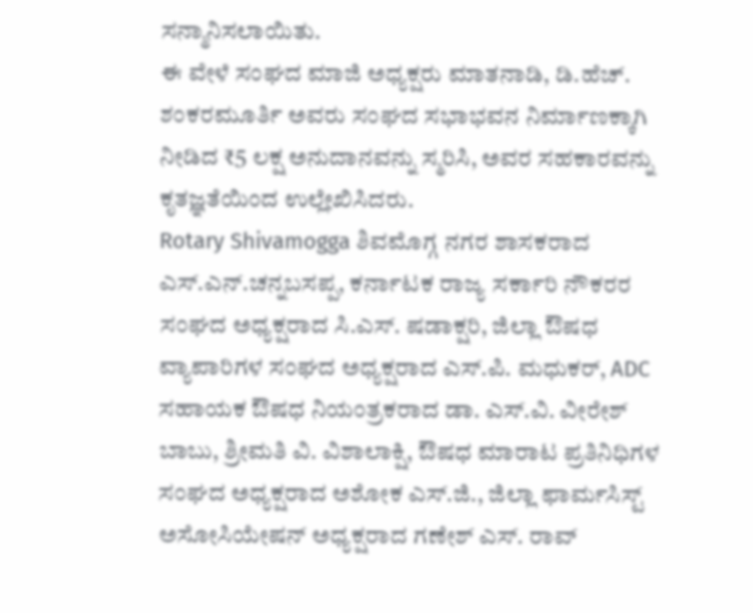ಸನ್ಮಾನಿಸಲಾಯಿತು.
ಈ ವೇಳೆ ಸಂಘದ ಮಾಜಿ ಅಧ್ಯಕ್ಷರು ಮಾತನಾಡಿ, ಡಿ.ಹೆಚ್. ಶಂಕರಮೂರ್ತಿ ಅವರು ಸಂಘದ ಸಭಾಭವನ ನಿರ್ಮಾಣಕ್ಕಾಗಿ ನೀಡಿದ ₹5 ಲಕ್ಷ ಅನುದಾನವನ್ನು ಸ್ಮರಿಸಿ, ಅವರ ಸಹಕಾರವನ್ನು ಕೃತಜ್ಞತೆಯಿಂದ ಉಲ್ಲೇಖಿಸಿದರು.
Rotary Shivamogga ಶಿವಮೊಗ್ಗ ನಗರ ಶಾಸಕರಾದ ಎಸ್.ಎನ್.ಚನ್ನಬಸಪ್ಪ, ಕರ್ನಾಟಕ ರಾಜ್ಯ ಸರ್ಕಾರಿ ನೌಕರರ ಸಂಘದ ಅಧ್ಯಕ್ಷರಾದ ಸಿ.ಎಸ್. ಷಡಾಕ್ಷರಿ, ಜಿಲ್ಲಾ ಔಷಧ ವ್ಯಾಪಾರಿಗಳ ಸಂಘದ ಅಧ್ಯಕ್ಷರಾದ ಎಸ್.ಪಿ. ಮಧುಕರ್, ADC ಸಹಾಯಕ ಔಷಧ ನಿಯಂತ್ರಕರಾದ ಡಾ. ಎಸ್.ವಿ. ವೀರೇಶ್ ಬಾಬು, ಶ್ರೀಮತಿ ವಿ. ವಿಶಾಲಾಕ್ಷಿ, ಔಷಧ ಮಾರಾಟ ಪ್ರತಿನಿಧಿಗಳ ಸಂಘದ ಅಧ್ಯಕ್ಷರಾದ ಅಶೋಕ ಎಸ್.ಜಿ., ಜಿಲ್ಲಾ ಫಾರ್ಮಸಿಸ್ಟ್ ಅಸೋಸಿಯೇಷನ್ ಅಧ್ಯಕ್ಷರಾದ ಗಣೇಶ್ ಎಸ್. ರಾವ್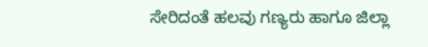ಸೇರಿದಂತೆ ಹಲವು ಗಣ್ಯರು ಹಾಗೂ ಜಿಲ್ಲಾ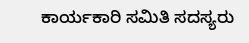ಕಾರ್ಯಕಾರಿ ಸಮಿತಿ ಸದಸ್ಯರು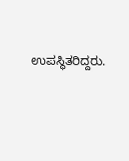ಉಪಸ್ಥಿತರಿದ್ದರು.